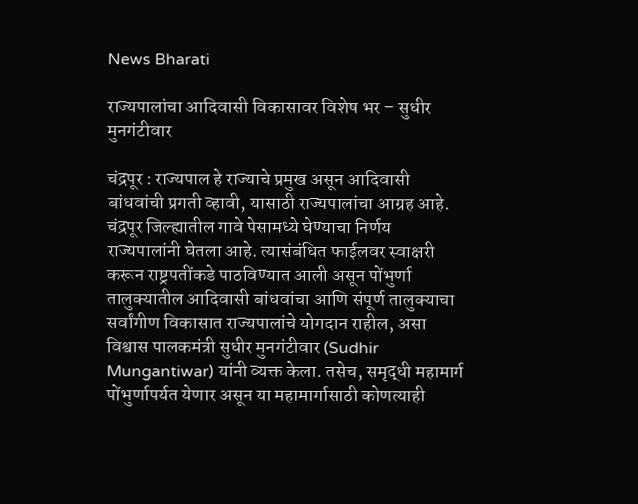News Bharati

राज्यपालांचा आदिवासी विकासावर विशेष भर – सुधीर मुनगंटीवार

चंद्रपूर : राज्यपाल हे राज्याचे प्रमुख असून आदिवासी बांधवांची प्रगती व्हावी, यासाठी राज्यपालांचा आग्रह आहे. चंद्रपूर जिल्ह्यातील गावे पेसामध्ये घेण्याचा निर्णय राज्यपालांनी घेतला आहे. त्यासंबंधित फाईलवर स्वाक्षरी करून राष्ट्रपतींकडे पाठविण्यात आली असून पोंभुर्णा तालुक्यातील आदिवासी बांधवांचा आणि संपूर्ण तालुक्याचा सर्वांगीण विकासात राज्यपालांचे योगदान राहील, असा विश्वास पालकमंत्री सुधीर मुनगंटीवार (Sudhir Mungantiwar) यांनी व्यक्त केला. तसेच, समृद्धी महामार्ग पोंभुर्णापर्यत येणार असून या महामार्गासाठी कोणत्याही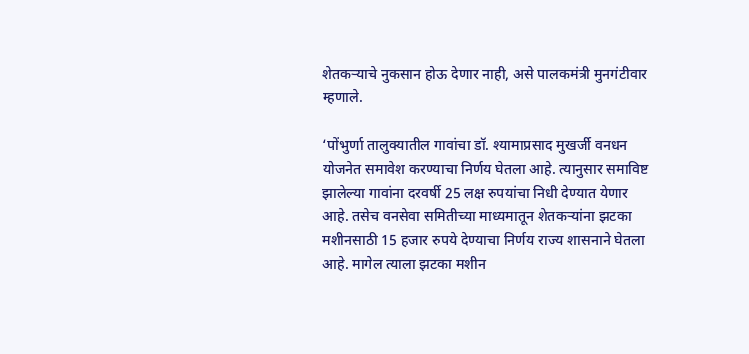शेतकऱ्याचे नुकसान होऊ देणार नाही, असे पालकमंत्री मुनगंटीवार म्हणाले.

‘पोंभुर्णा तालुक्यातील गावांचा डॉ. श्यामाप्रसाद मुखर्जी वनधन योजनेत समावेश करण्याचा निर्णय घेतला आहे. त्यानुसार समाविष्ट झालेल्या गावांना दरवर्षी 25 लक्ष रुपयांचा निधी देण्यात येणार आहे. तसेच वनसेवा समितीच्या माध्यमातून शेतकऱ्यांना झटका मशीनसाठी 15 हजार रुपये देण्याचा निर्णय राज्य शासनाने घेतला आहे. मागेल त्याला झटका मशीन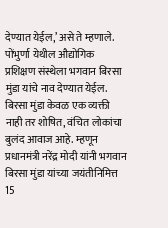देण्यात येईल,’ असे ते म्हणाले. पोंभुर्णा येथील औद्योगिक प्रशिक्षण संस्थेला भगवान बिरसा मुंडा यांचे नाव देण्यात येईल. बिरसा मुंडा केवळ एक व्यक्ती नाही तर शोषित, वंचित लोकांचा बुलंद आवाज आहे. म्हणून प्रधानमंत्री नरेंद्र मोदी यांनी भगवान बिरसा मुंडा यांच्या जयंतीनिमित्त 15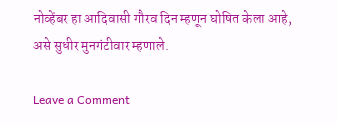नोव्हेंबर हा आदिवासी गौरव दिन म्हणून घोषित केला आहे, असे सुधीर मुनगंटीवार म्हणाले.

Leave a Comment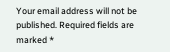Your email address will not be published. Required fields are marked *